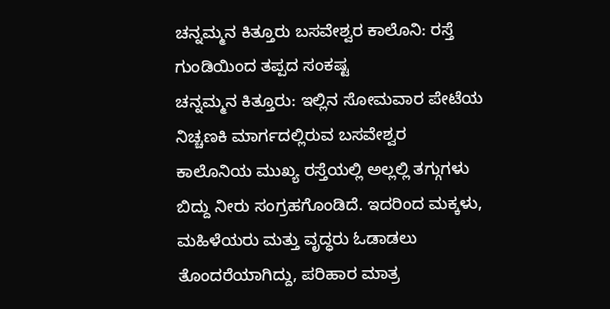ಚನ್ನಮ್ಮನ ಕಿತ್ತೂರು ಬಸವೇಶ್ವರ ಕಾಲೊನಿ: ರಸ್ತೆ ಗುಂಡಿಯಿಂದ ತಪ್ಪದ ಸಂಕಷ್ಟ
ಚನ್ನಮ್ಮನ ಕಿತ್ತೂರು: ಇಲ್ಲಿನ ಸೋಮವಾರ ಪೇಟೆಯ ನಿಚ್ಚಣಕಿ ಮಾರ್ಗದಲ್ಲಿರುವ ಬಸವೇಶ್ವರ ಕಾಲೊನಿಯ ಮುಖ್ಯ ರಸ್ತೆಯಲ್ಲಿ ಅಲ್ಲಲ್ಲಿ ತಗ್ಗುಗಳು ಬಿದ್ದು ನೀರು ಸಂಗ್ರಹಗೊಂಡಿದೆ. ಇದರಿಂದ ಮಕ್ಕಳು, ಮಹಿಳೆಯರು ಮತ್ತು ವೃದ್ಧರು ಓಡಾಡಲು ತೊಂದರೆಯಾಗಿದ್ದು, ಪರಿಹಾರ ಮಾತ್ರ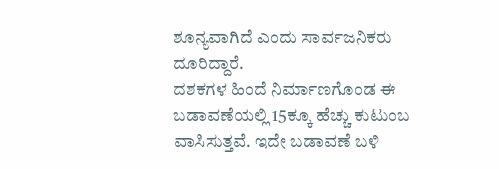ಶೂನ್ಯವಾಗಿದೆ ಎಂದು ಸಾರ್ವಜನಿಕರು ದೂರಿದ್ದಾರೆ.
ದಶಕಗಳ ಹಿಂದೆ ನಿರ್ಮಾಣಗೊಂಡ ಈ ಬಡಾವಣೆಯಲ್ಲಿ 15ಕ್ಕೂ ಹೆಚ್ಚು ಕುಟುಂಬ ವಾಸಿಸುತ್ತವೆ. ಇದೇ ಬಡಾವಣೆ ಬಳಿ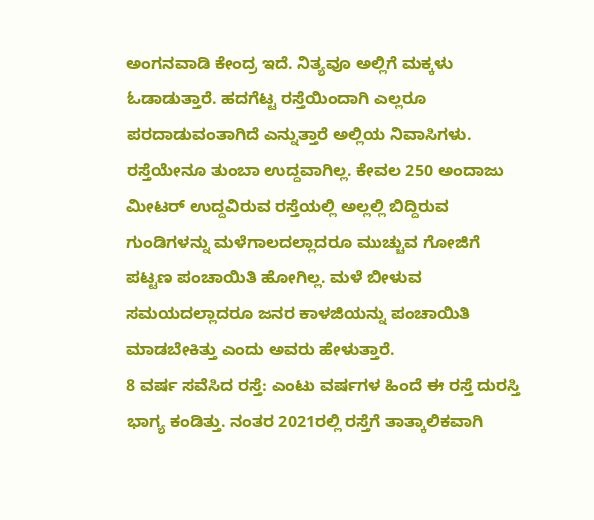ಅಂಗನವಾಡಿ ಕೇಂದ್ರ ಇದೆ. ನಿತ್ಯವೂ ಅಲ್ಲಿಗೆ ಮಕ್ಕಳು ಓಡಾಡುತ್ತಾರೆ. ಹದಗೆಟ್ಟ ರಸ್ತೆಯಿಂದಾಗಿ ಎಲ್ಲರೂ ಪರದಾಡುವಂತಾಗಿದೆ ಎನ್ನುತ್ತಾರೆ ಅಲ್ಲಿಯ ನಿವಾಸಿಗಳು.
ರಸ್ತೆಯೇನೂ ತುಂಬಾ ಉದ್ದವಾಗಿಲ್ಲ. ಕೇವಲ 250 ಅಂದಾಜು ಮೀಟರ್ ಉದ್ದವಿರುವ ರಸ್ತೆಯಲ್ಲಿ ಅಲ್ಲಲ್ಲಿ ಬಿದ್ದಿರುವ ಗುಂಡಿಗಳನ್ನು ಮಳೆಗಾಲದಲ್ಲಾದರೂ ಮುಚ್ಚುವ ಗೋಜಿಗೆ ಪಟ್ಟಣ ಪಂಚಾಯಿತಿ ಹೋಗಿಲ್ಲ. ಮಳೆ ಬೀಳುವ ಸಮಯದಲ್ಲಾದರೂ ಜನರ ಕಾಳಜಿಯನ್ನು ಪಂಚಾಯಿತಿ ಮಾಡಬೇಕಿತ್ತು ಎಂದು ಅವರು ಹೇಳುತ್ತಾರೆ.
8 ವರ್ಷ ಸವೆಸಿದ ರಸ್ತೆ: ಎಂಟು ವರ್ಷಗಳ ಹಿಂದೆ ಈ ರಸ್ತೆ ದುರಸ್ತಿ ಭಾಗ್ಯ ಕಂಡಿತ್ತು. ನಂತರ 2021ರಲ್ಲಿ ರಸ್ತೆಗೆ ತಾತ್ಕಾಲಿಕವಾಗಿ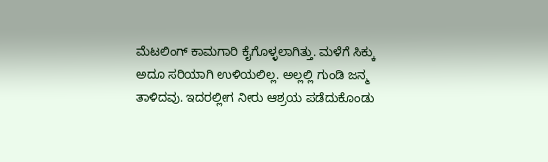ಮೆಟಲಿಂಗ್ ಕಾಮಗಾರಿ ಕೈಗೊಳ್ಳಲಾಗಿತ್ತು. ಮಳೆಗೆ ಸಿಕ್ಕು ಅದೂ ಸರಿಯಾಗಿ ಉಳಿಯಲಿಲ್ಲ. ಅಲ್ಲಲ್ಲಿ ಗುಂಡಿ ಜನ್ಮ ತಾಳಿದವು. ಇದರಲ್ಲೀಗ ನೀರು ಆಶ್ರಯ ಪಡೆದುಕೊಂಡು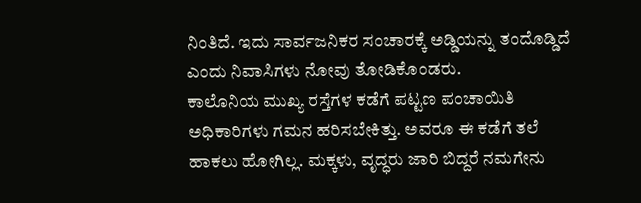ನಿಂತಿದೆ. ಇದು ಸಾರ್ವಜನಿಕರ ಸಂಚಾರಕ್ಕೆ ಅಡ್ಡಿಯನ್ನು ತಂದೊಡ್ಡಿದೆ ಎಂದು ನಿವಾಸಿಗಳು ನೋವು ತೋಡಿಕೊಂಡರು.
ಕಾಲೊನಿಯ ಮುಖ್ಯ ರಸ್ತೆಗಳ ಕಡೆಗೆ ಪಟ್ಟಣ ಪಂಚಾಯಿತಿ ಅಧಿಕಾರಿಗಳು ಗಮನ ಹರಿಸಬೇಕಿತ್ತು. ಅವರೂ ಈ ಕಡೆಗೆ ತಲೆ ಹಾಕಲು ಹೋಗಿಲ್ಲ. ಮಕ್ಕಳು, ವೃದ್ಧರು ಜಾರಿ ಬಿದ್ದರೆ ನಮಗೇನು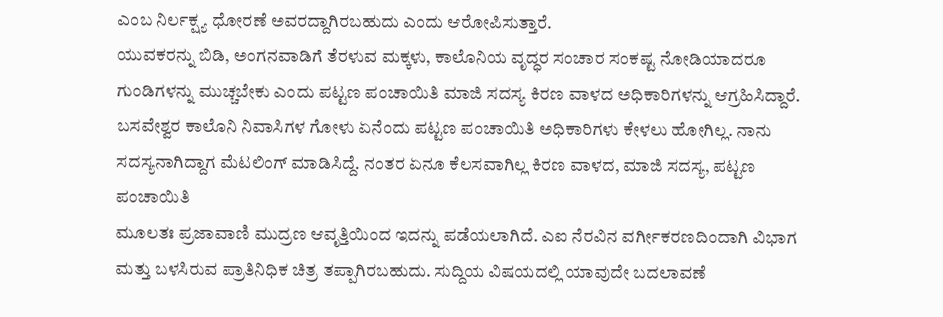ಎಂಬ ನಿರ್ಲಕ್ಷ್ಯ ಧೋರಣೆ ಅವರದ್ದಾಗಿರಬಹುದು ಎಂದು ಆರೋಪಿಸುತ್ತಾರೆ.
ಯುವಕರನ್ನು ಬಿಡಿ, ಅಂಗನವಾಡಿಗೆ ತೆರಳುವ ಮಕ್ಕಳು, ಕಾಲೊನಿಯ ವೃದ್ಧರ ಸಂಚಾರ ಸಂಕಷ್ಟ ನೋಡಿಯಾದರೂ ಗುಂಡಿಗಳನ್ನು ಮುಚ್ಚಬೇಕು ಎಂದು ಪಟ್ಟಣ ಪಂಚಾಯಿತಿ ಮಾಜಿ ಸದಸ್ಯ ಕಿರಣ ವಾಳದ ಅಧಿಕಾರಿಗಳನ್ನು ಆಗ್ರಹಿಸಿದ್ದಾರೆ.
ಬಸವೇಶ್ವರ ಕಾಲೊನಿ ನಿವಾಸಿಗಳ ಗೋಳು ಏನೆಂದು ಪಟ್ಟಣ ಪಂಚಾಯಿತಿ ಅಧಿಕಾರಿಗಳು ಕೇಳಲು ಹೋಗಿಲ್ಲ. ನಾನು ಸದಸ್ಯನಾಗಿದ್ದಾಗ ಮೆಟಲಿಂಗ್ ಮಾಡಿಸಿದ್ದೆ. ನಂತರ ಏನೂ ಕೆಲಸವಾಗಿಲ್ಲ ಕಿರಣ ವಾಳದ, ಮಾಜಿ ಸದಸ್ಯ, ಪಟ್ಟಣ ಪಂಚಾಯಿತಿ
ಮೂಲತಃ ಪ್ರಜಾವಾಣಿ ಮುದ್ರಣ ಆವೃತ್ತಿಯಿಂದ ಇದನ್ನು ಪಡೆಯಲಾಗಿದೆ. ಎಐ ನೆರವಿನ ವರ್ಗೀಕರಣದಿಂದಾಗಿ ವಿಭಾಗ ಮತ್ತು ಬಳಸಿರುವ ಪ್ರಾತಿನಿಧಿಕ ಚಿತ್ರ ತಪ್ಪಾಗಿರಬಹುದು. ಸುದ್ದಿಯ ವಿಷಯದಲ್ಲಿ ಯಾವುದೇ ಬದಲಾವಣೆ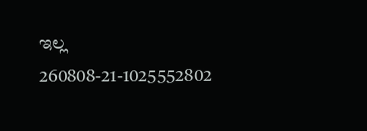ಇಲ್ಲ
260808-21-1025552802